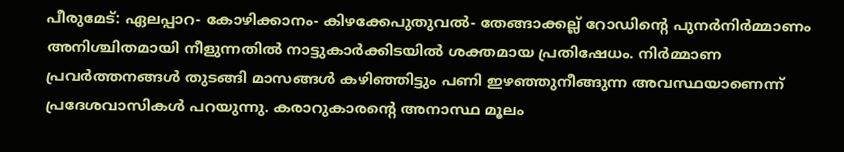പീരുമേട്: ഏലപ്പാറ- കോഴിക്കാനം- കിഴക്കേപുതുവൽ- തേങ്ങാക്കല്ല് റോഡിന്റെ പുനർനിർമ്മാണം അനിശ്ചിതമായി നീളുന്നതിൽ നാട്ടുകാർക്കിടയിൽ ശക്തമായ പ്രതിഷേധം. നിർമ്മാണ പ്രവർത്തനങ്ങൾ തുടങ്ങി മാസങ്ങൾ കഴിഞ്ഞിട്ടും പണി ഇഴഞ്ഞുനീങ്ങുന്ന അവസ്ഥയാണെന്ന് പ്രദേശവാസികൾ പറയുന്നു. കരാറുകാരന്റെ അനാസ്ഥ മൂലം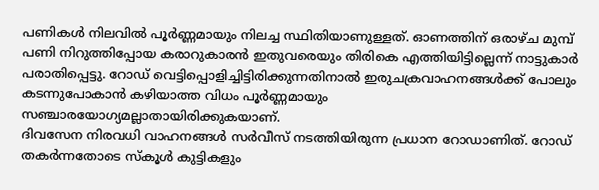പണികൾ നിലവിൽ പൂർണ്ണമായും നിലച്ച സ്ഥിതിയാണുള്ളത്. ഓണത്തിന് ഒരാഴ്ച മുമ്പ് പണി നിറുത്തിപ്പോയ കരാറുകാരൻ ഇതുവരെയും തിരികെ എത്തിയിട്ടില്ലെന്ന് നാട്ടുകാർ പരാതിപ്പെട്ടു. റോഡ് വെട്ടിപ്പൊളിച്ചിട്ടിരിക്കുന്നതിനാൽ ഇരുചക്രവാഹനങ്ങൾക്ക് പോലും കടന്നുപോകാൻ കഴിയാത്ത വിധം പൂർണ്ണമായും സഞ്ചാരയോഗ്യമല്ലാതായിരിക്കുകയാണ്.
ദിവസേന നിരവധി വാഹനങ്ങൾ സർവീസ് നടത്തിയിരുന്ന പ്രധാന റോഡാണിത്. റോഡ് തകർന്നതോടെ സ്കൂൾ കുട്ടികളും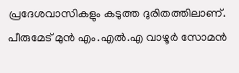പ്രദേശവാസികളും കടുത്ത ദുരിതത്തിലാണ്. പീരുമേട് മുൻ എം.എൽ.എ വാഴൂർ സോമൻ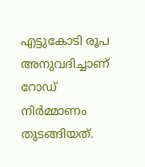എട്ടുകോടി രൂപ അനുവദിച്ചാണ് റോഡ് നിർമ്മാണം തുടങ്ങിയത്.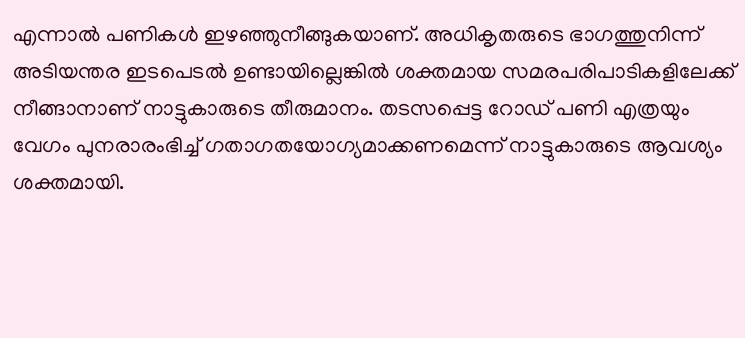എന്നാൽ പണികൾ ഇഴഞ്ഞുനീങ്ങുകയാണ്. അധികൃതരുടെ ഭാഗത്തുനിന്ന് അടിയന്തര ഇടപെടൽ ഉണ്ടായില്ലെങ്കിൽ ശക്തമായ സമരപരിപാടികളിലേക്ക് നീങ്ങാനാണ് നാട്ടുകാരുടെ തീരുമാനം. തടസപ്പെട്ട റോഡ് പണി എത്രയും വേഗം പുനരാരംഭിച്ച് ഗതാഗതയോഗ്യമാക്കണമെന്ന് നാട്ടുകാരുടെ ആവശ്യം ശക്തമായി.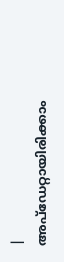|
അപ്ഡേറ്റായിരിക്കാം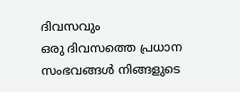ദിവസവും
ഒരു ദിവസത്തെ പ്രധാന സംഭവങ്ങൾ നിങ്ങളുടെ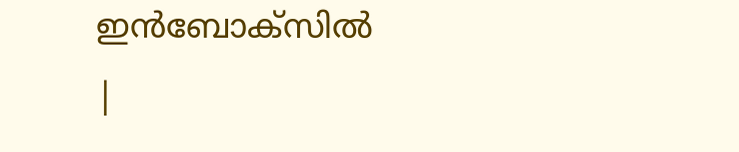ഇൻബോക്സിൽ |